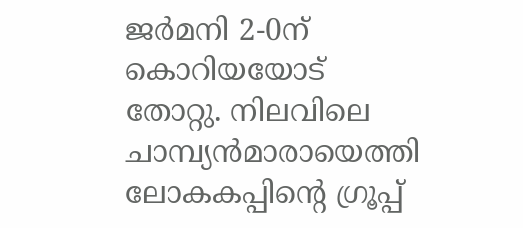ജര്‍മനി 2-0ന് കൊറിയയോട് തോറ്റു. നിലവിലെ ചാമ്പ്യന്‍മാരായെത്തി ലോകകപ്പിന്റെ ഗ്രൂപ്പ്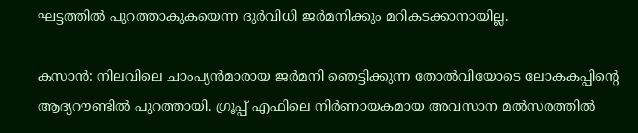ഘട്ടത്തില്‍ പുറത്താകുകയെന്ന ദുര്‍വിധി ജര്‍മനിക്കും മറികടക്കാനായില്ല.

കസാന്‍: നിലവിലെ ചാംപ്യന്‍മാരായ ജര്‍മനി ഞെട്ടിക്കുന്ന തോല്‍വിയോടെ ലോകകപ്പിന്റെ ആദ്യറൗണ്ടില്‍ പുറത്തായി. ഗ്രൂപ്പ് എഫിലെ നിര്‍ണായകമായ അവസാന മല്‍സരത്തില്‍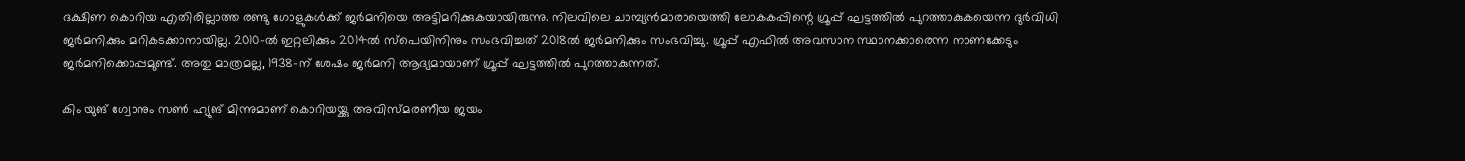ദക്ഷിണ കൊറിയ എതിരില്ലാത്ത രണ്ടു ഗോളുകള്‍ക്ക് ജര്‍മനിയെ അട്ടിമറിക്കുകയായിരുന്നു. നിലവിലെ ചാമ്പ്യന്‍മാരായെത്തി ലോകകപ്പിന്റെ ഗ്രൂപ്പ് ഘട്ടത്തില്‍ പുറത്താകുകയെന്ന ദുര്‍വിധി ജര്‍മനിക്കും മറികടക്കാനായില്ല. 2010-ല്‍ ഇറ്റലിക്കും 2014ല്‍ സ്‌പെയിനിനും സംഭവിച്ചത് 2018ല്‍ ജര്‍മനിക്കും സംഭവിച്ചു. ഗ്രൂപ്പ് എഫില്‍ അവസാന സ്ഥാനക്കാരെന്ന നാണക്കേടും ജര്‍മനിക്കൊപ്പമുണ്ട്. അതു മാത്രമല്ല, 1938-ന് ശേഷം ജര്‍മനി ആദ്യമായാണ് ഗ്രൂപ്പ് ഘട്ടത്തില്‍ പുറത്താകുന്നത്.

കിം യുങ് ഗ്വോനും സണ്‍ ഹ്യുങ് മിന്നുമാണ് കൊറിയയ്ക്കു അവിസ്മരണീയ ജയം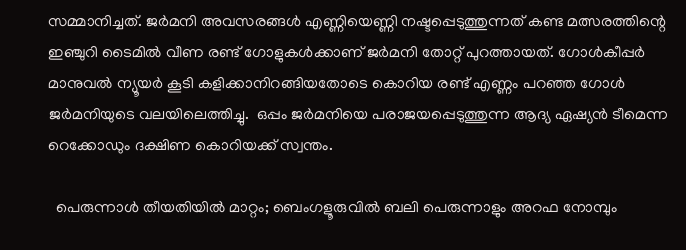സമ്മാനിച്ചത്. ജര്‍മനി അവസരങ്ങള്‍ എണ്ണിയെണ്ണി നഷ്ടപ്പെടുത്തുന്നത് കണ്ട മത്സരത്തിന്റെ ഇഞ്ചുറി ടൈമില്‍ വീണ രണ്ട് ഗോളുകള്‍ക്കാണ് ജര്‍മനി തോറ്റ് പുറത്തായത്. ഗോള്‍കീപ്പര്‍ മാനുവല്‍ ന്യൂയര്‍ കൂടി കളിക്കാനിറങ്ങിയതോടെ കൊറിയ രണ്ട് എണ്ണം പറഞ്ഞ ഗോള്‍ ജര്‍മനിയുടെ വലയിലെത്തിച്ചു.  ഒപ്പം ജര്‍മനിയെ പരാജയപ്പെടുത്തുന്ന ആദ്യ ഏഷ്യന്‍ ടീമെന്ന റെക്കോഡും ദക്ഷിണ കൊറിയക്ക് സ്വന്തം.

  പെരുന്നാൾ തീയതിയിൽ മാറ്റം; ബെംഗളൂരുവിൽ ബലി പെരുന്നാളും അറഫ നോമ്പും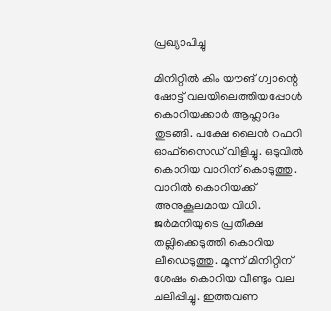പ്രഖ്യാപിച്ചു

മിനിറ്റില്‍ കിം യൗങ് ഗ്വാന്റെ ഷോട്ട് വലയിലെത്തിയപ്പോള്‍ കൊറിയക്കാര്‍ ആഹ്ലാദം തുടങ്ങി. പക്ഷേ ലൈന്‍ റഫറി ഓഫ്‌സൈഡ് വിളിച്ചു. ഒടുവില്‍ കൊറിയ വാറിന് കൊടുത്തു. വാറില്‍ കൊറിയക്ക് അനുകൂലമായ വിധി. ജര്‍മനിയുടെ പ്രതീക്ഷ തല്ലിക്കെടുത്തി കൊറിയ ലീഡെടുത്തു. മൂന്ന് മിനിറ്റിന് ശേഷം കൊറിയ വീണ്ടും വല ചലിപ്പിച്ചു. ഇത്തവണ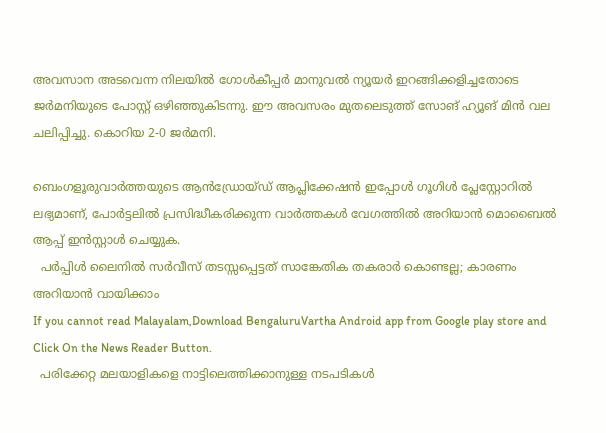അവസാന അടവെന്ന നിലയില്‍ ഗോള്‍കീപ്പര്‍ മാനുവല്‍ ന്യൂയര്‍ ഇറങ്ങിക്കളിച്ചതോടെ ജര്‍മനിയുടെ പോസ്റ്റ് ഒഴിഞ്ഞുകിടന്നു. ഈ അവസരം മുതലെടുത്ത് സോങ് ഹ്യൂങ് മിന്‍ വല ചലിപ്പിച്ചു. കൊറിയ 2-0 ജര്‍മനി.

ബെംഗളൂരുവാർത്തയുടെ ആൻഡ്രോയ്ഡ് ആപ്ലിക്കേഷൻ ഇപ്പോൾ ഗൂഗിൾ പ്ലേസ്റ്റോറിൽ ലഭ്യമാണ്, പോർട്ടലിൽ പ്രസിദ്ധീകരിക്കുന്ന വാർത്തകൾ വേഗത്തിൽ അറിയാൻ മൊബൈൽ ആപ്പ് ഇൻസ്റ്റാൾ ചെയ്യുക.
  പർപ്പിൾ ലൈനിൽ സർവീസ് തടസ്സപ്പെട്ടത് സാങ്കേതിക തകരാർ കൊണ്ടല്ല; കാരണം അറിയാൻ വായിക്കാം
If you cannot read Malayalam,Download BengaluruVartha Android app from Google play store and Click On the News Reader Button.
  പരിക്കേറ്റ മലയാളികളെ നാട്ടിലെത്തിക്കാനുള്ള നടപടികൾ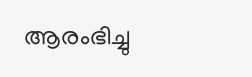ആരംഭിച്ചു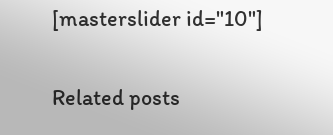[masterslider id="10"]

Related posts